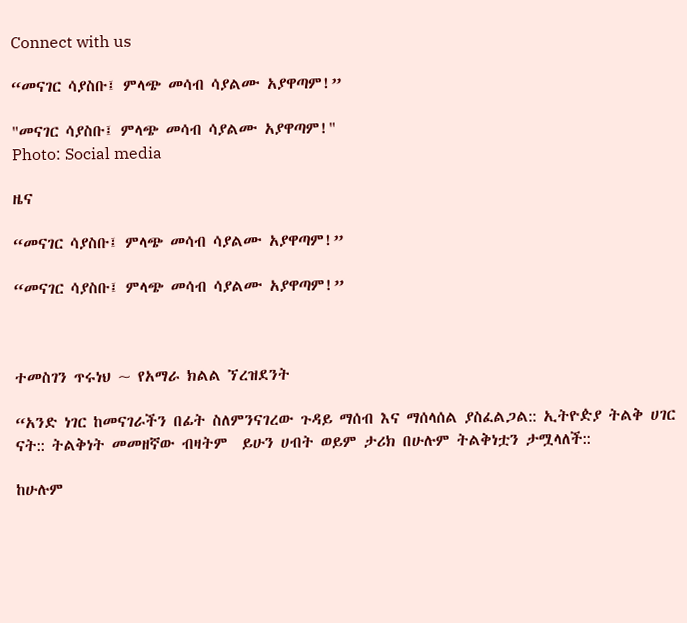Connect with us

“መናገር ሳያስቡ፤ ምላጭ መሳብ ሳያልሙ አያዋጣም!”

"መናገር ሳያስቡ፤ ምላጭ መሳብ ሳያልሙ አያዋጣም!"
Photo: Social media

ዜና

“መናገር ሳያስቡ፤ ምላጭ መሳብ ሳያልሙ አያዋጣም!”

“መናገር ሳያስቡ፤ ምላጭ መሳብ ሳያልሙ አያዋጣም!”



ተመስገን ጥሩነህ ~ የአማራ ክልል ኘረዝደንት

“አንድ ነገር ከመናገራችን በፊት ስለምንናገረው ጉዳይ ማሰብ እና ማሰላሰል ያስፈልጋል:: ኢትዮዽያ ትልቅ ሀገር ናት:: ትልቅነት መመዘኛው ብዛትም  ይሁን ሀብት ወይም ታሪክ በሁሉም ትልቅነቷን ታሟላለች::

ከሁሉም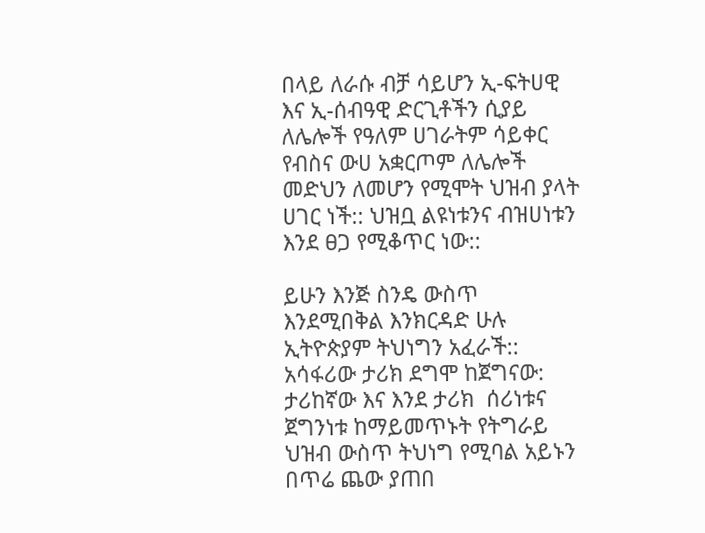በላይ ለራሱ ብቻ ሳይሆን ኢ-ፍትሀዊ እና ኢ-ሰብዓዊ ድርጊቶችን ሲያይ ለሌሎች የዓለም ሀገራትም ሳይቀር የብስና ውሀ አቋርጦም ለሌሎች መድህን ለመሆን የሚሞት ህዝብ ያላት ሀገር ነች:: ህዝቧ ልዩነቱንና ብዝሀነቱን እንደ ፀጋ የሚቆጥር ነው::

ይሁን እንጅ ስንዴ ውስጥ እንደሚበቅል እንክርዳድ ሁሉ ኢትዮጵያም ትህነግን አፈራች:: አሳፋሪው ታሪክ ደግሞ ከጀግናው: ታሪከኛው እና እንደ ታሪክ  ሰሪነቱና ጀግንነቱ ከማይመጥኑት የትግራይ ህዝብ ውስጥ ትህነግ የሚባል አይኑን በጥሬ ጨው ያጠበ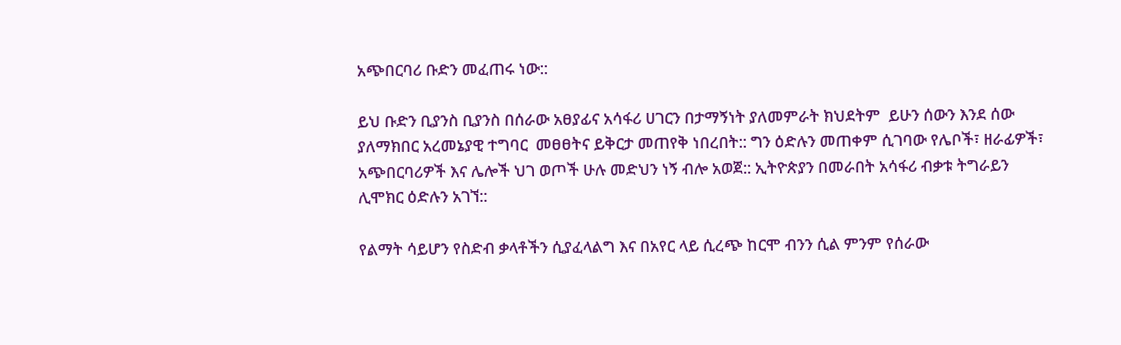አጭበርባሪ ቡድን መፈጠሩ ነው::

ይህ ቡድን ቢያንስ ቢያንስ በሰራው አፀያፊና አሳፋሪ ሀገርን በታማኝነት ያለመምራት ክህደትም  ይሁን ሰውን እንደ ሰው ያለማክበር አረመኔያዊ ተግባር  መፀፀትና ይቅርታ መጠየቅ ነበረበት:: ግን ዕድሉን መጠቀም ሲገባው የሌቦች፣ ዘራፊዎች፣ አጭበርባሪዎች እና ሌሎች ህገ ወጦች ሁሉ መድህን ነኝ ብሎ አወጀ:: ኢትዮጵያን በመራበት አሳፋሪ ብቃቱ ትግራይን ሊሞክር ዕድሉን አገኘ::

የልማት ሳይሆን የስድብ ቃላቶችን ሲያፈላልግ እና በአየር ላይ ሲረጭ ከርሞ ብንን ሲል ምንም የሰራው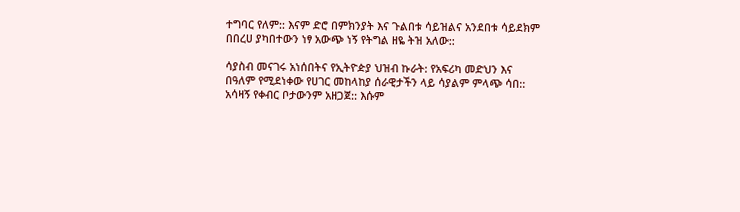ተግባር የለም:: እናም ድሮ በምክንያት እና ጉልበቱ ሳይዝልና አንደበቱ ሳይደክም በበረሀ ያካበተውን ነፃ አውጭ ነኝ የትግል ዘዬ ትዝ አለው::

ሳያስብ መናገሩ አነሰበትና የኢትዮዽያ ህዝብ ኩራት: የአፍሪካ መድህን እና በዓለም የሚደነቀው የሀገር መከላከያ ሰራዊታችን ላይ ሳያልም ምላጭ ሳበ:: አሳዛኝ የቀብር ቦታውንም አዘጋጀ:: እሱም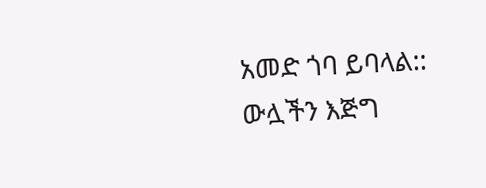አመድ ጎባ ይባላል:: ውሏችን እጅግ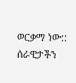ወርቃማ ነው:: ሰራዊታችን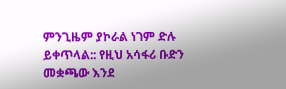ምንጊዜም ያኮራል ነገም ድሉ ይቀጥላል:: የዚህ አሳፋሪ ቡድን መቋጫው እንደ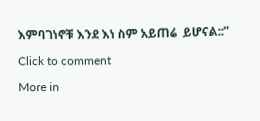እምባገነኖቹ እንደ እነ ስም አይጠሬ  ይሆናል::”

Click to comment

More in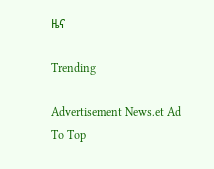ዜና

Trending

Advertisement News.et Ad
To Top